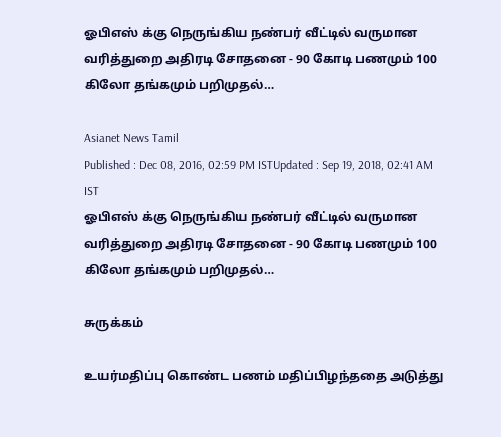ஓபிஎஸ் க்கு நெருங்கிய நண்பர் வீட்டில் வருமான வரித்துறை அதிரடி சோதனை - 90 கோடி பணமும் 100 கிலோ தங்கமும் பறிமுதல்…

Asianet News Tamil
Published : Dec 08, 2016, 02:59 PM ISTUpdated : Sep 19, 2018, 02:41 AM IST
ஓபிஎஸ் க்கு நெருங்கிய நண்பர் வீட்டில் வருமான வரித்துறை அதிரடி சோதனை - 90 கோடி பணமும் 100 கிலோ தங்கமும் பறிமுதல்…

சுருக்கம்

உயர்மதிப்பு கொண்ட பணம் மதிப்பிழந்ததை அடுத்து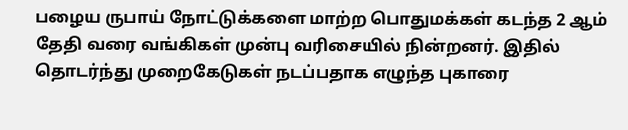பழைய ருபாய் நோட்டுக்களை மாற்ற பொதுமக்கள் கடந்த 2 ஆம் தேதி வரை வங்கிகள் முன்பு வரிசையில் நின்றனர். இதில் தொடர்ந்து முறைகேடுகள் நடப்பதாக எழுந்த புகாரை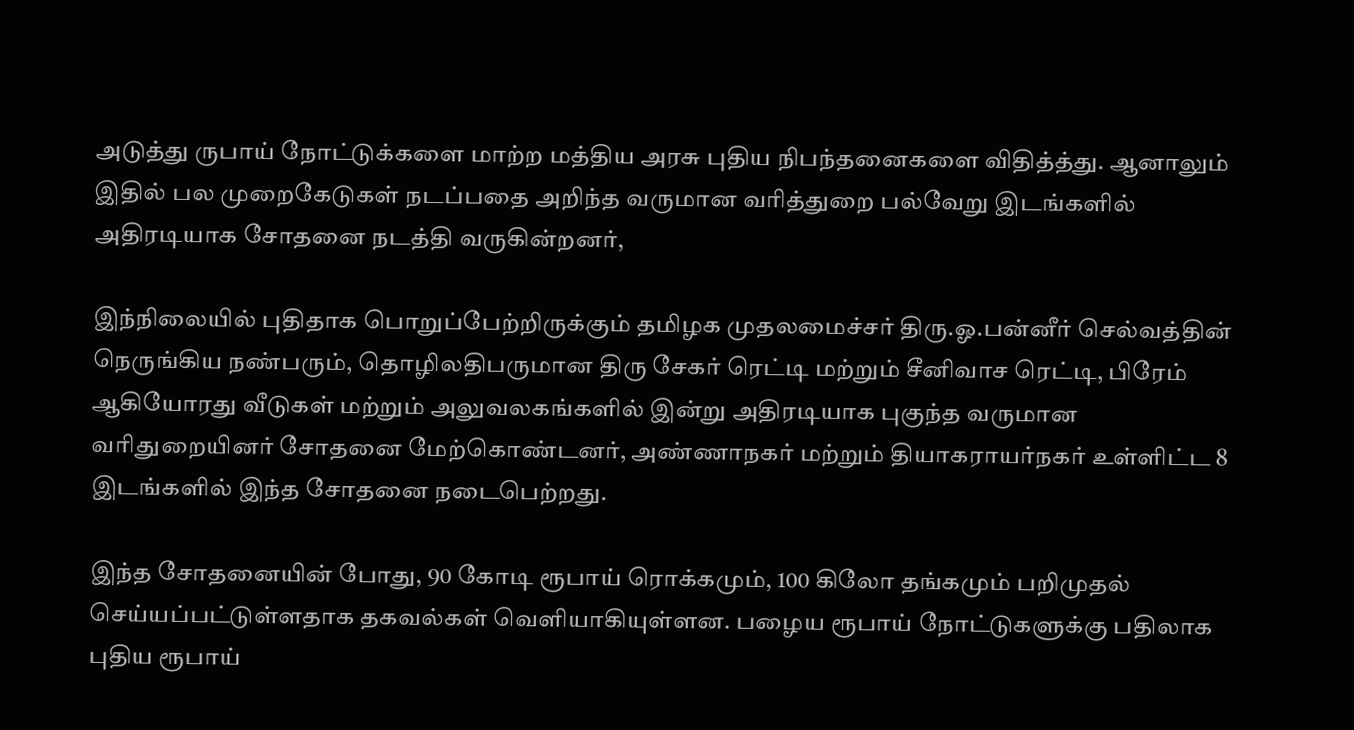அடுத்து ருபாய் நோட்டுக்களை மாற்ற மத்திய அரசு புதிய நிபந்தனைகளை விதித்த்து. ஆனாலும் இதில் பல முறைகேடுகள் நடப்பதை அறிந்த வருமான வரித்துறை பல்வேறு இடங்களில் அதிரடியாக சோதனை நடத்தி வருகின்றனர்,

இந்நிலையில் புதிதாக பொறுப்பேற்றிருக்கும் தமிழக முதலமைச்சர் திரு.ஓ.பன்னீர் செல்வத்தின் நெருங்கிய நண்பரும், தொழிலதிபருமான திரு சேகர் ரெட்டி மற்றும் சீனிவாச ரெட்டி, பிரேம் ஆகியோரது வீடுகள் மற்றும் அலுவலகங்களில் இன்று அதிரடியாக புகுந்த வருமான வரிதுறையினர் சோதனை மேற்கொண்டனர், அண்ணாநகர் மற்றும் தியாகராயர்நகர் உள்ளிட்ட 8 இடங்களில் இந்த சோதனை நடைபெற்றது.

இந்த சோதனையின் போது, 90 கோடி ரூபாய் ரொக்கமும், 100 கிலோ தங்கமும் பறிமுதல் செய்யப்பட்டுள்ளதாக தகவல்கள் வெளியாகியுள்ளன. பழைய ரூபாய் நோட்டுகளுக்கு பதிலாக புதிய ரூபாய்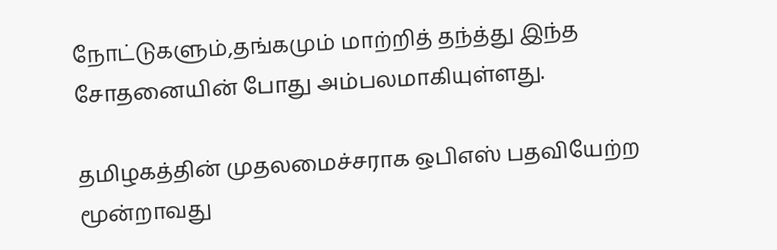நோட்டுகளும்,தங்கமும் மாற்றித் தந்த்து இந்த சோதனையின் போது அம்பலமாகியுள்ளது.

தமிழகத்தின் முதலமைச்சராக ஒபிஎஸ் பதவியேற்ற மூன்றாவது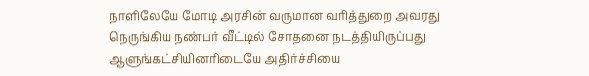நாளிலேயே மோடி அரசின் வருமான வரித்துறை அவரது நெருங்கிய நண்பர் வீட்டில் சோதனை நடத்தியிருப்பது ஆளுங்கட்சியினரிடையே அதிர்ச்சியை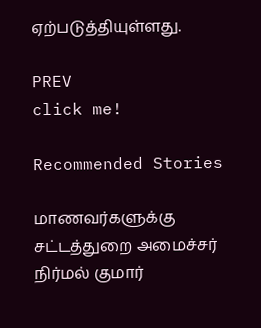ஏற்படுத்தியுள்ளது.

PREV
click me!

Recommended Stories

மாணவர்களுக்கு சட்டத்துறை அமைச்சர் நிர்மல் குமார்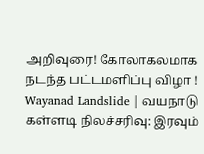அறிவுரை! கோலாகலமாக நடந்த பட்டமளிப்பு விழா !
Wayanad Landslide | வயநாடு கள்ளடி நிலச்சரிவு: இரவும்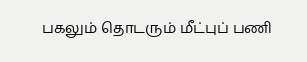பகலும் தொடரும் மீட்புப் பணி